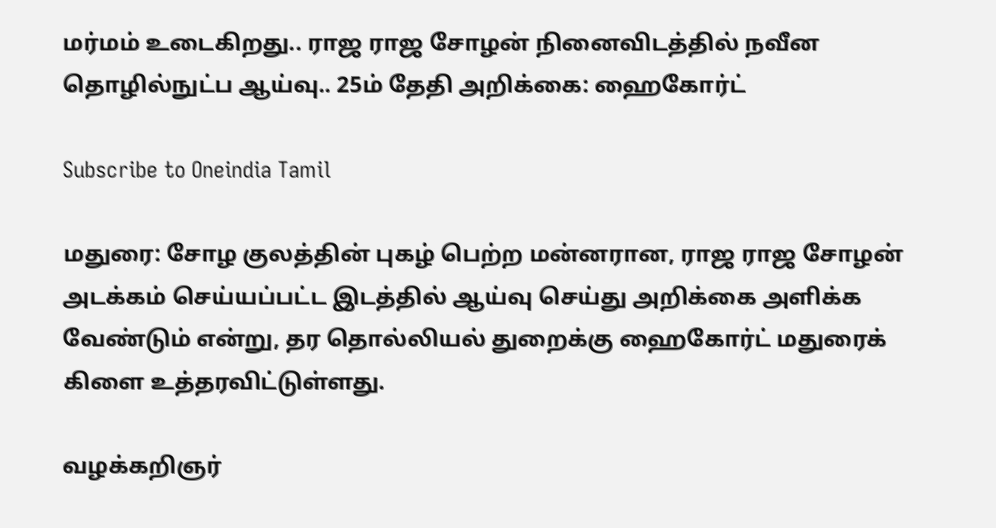மர்மம் உடைகிறது.. ராஜ ராஜ சோழன் நினைவிடத்தில் நவீன தொழில்நுட்ப ஆய்வு.. 25ம் தேதி அறிக்கை: ஹைகோர்ட்

Subscribe to Oneindia Tamil

மதுரை: சோழ குலத்தின் புகழ் பெற்ற மன்னரான, ராஜ ராஜ சோழன் அடக்கம் செய்யப்பட்ட இடத்தில் ஆய்வு செய்து அறிக்கை அளிக்க வேண்டும் என்று, தர தொல்லியல் துறைக்கு ஹைகோர்ட் மதுரைக் கிளை உத்தரவிட்டுள்ளது.

வழக்கறிஞர்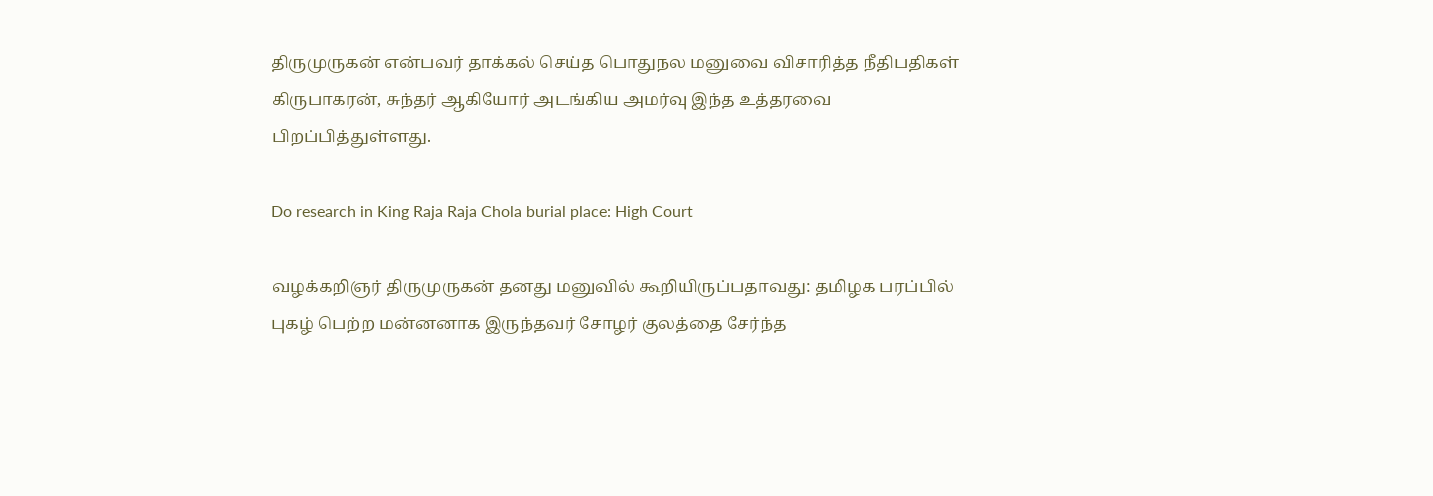திருமுருகன் என்பவர் தாக்கல் செய்த பொதுநல மனுவை விசாரித்த நீதிபதிகள் கிருபாகரன், சுந்தர் ஆகியோர் அடங்கிய அமர்வு இந்த உத்தரவை பிறப்பித்துள்ளது.

Do research in King Raja Raja Chola burial place: High Court

வழக்கறிஞர் திருமுருகன் தனது மனுவில் கூறியிருப்பதாவது: தமிழக பரப்பில் புகழ் பெற்ற மன்னனாக இருந்தவர் சோழர் குலத்தை சேர்ந்த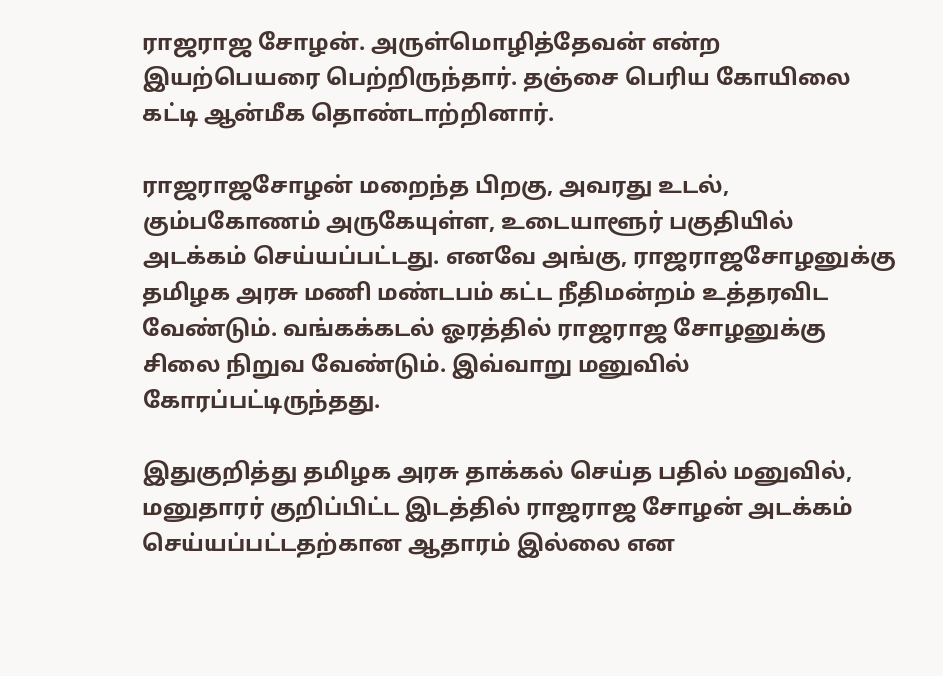ராஜராஜ சோழன். அருள்மொழித்தேவன் என்ற இயற்பெயரை பெற்றிருந்தார். தஞ்சை பெரிய கோயிலை கட்டி ஆன்மீக தொண்டாற்றினார்.

ராஜராஜசோழன் மறைந்த பிறகு, அவரது உடல், கும்பகோணம் அருகேயுள்ள, உடையாளூர் பகுதியில் அடக்கம் செய்யப்பட்டது. எனவே அங்கு, ராஜராஜசோழனுக்கு தமிழக அரசு மணி மண்டபம் கட்ட நீதிமன்றம் உத்தரவிட வேண்டும். வங்கக்கடல் ஓரத்தில் ராஜராஜ சோழனுக்கு சிலை நிறுவ வேண்டும். இவ்வாறு மனுவில் கோரப்பட்டிருந்தது.

இதுகுறித்து தமிழக அரசு தாக்கல் செய்த பதில் மனுவில், மனுதாரர் குறிப்பிட்ட இடத்தில் ராஜராஜ சோழன் அடக்கம் செய்யப்பட்டதற்கான ஆதாரம் இல்லை என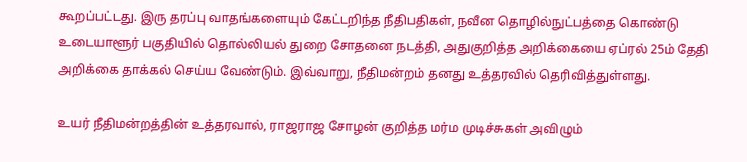கூறப்பட்டது. இரு தரப்பு வாதங்களையும் கேட்டறிந்த நீதிபதிகள், நவீன தொழில்நுட்பத்தை கொண்டு உடையாளூர் பகுதியில் தொல்லியல் துறை சோதனை நடத்தி, அதுகுறித்த அறிக்கையை ஏப்ரல் 25ம் தேதி அறிக்கை தாக்கல் செய்ய வேண்டும். இவ்வாறு, நீதிமன்றம் தனது உத்தரவில் தெரிவித்துள்ளது.

உயர் நீதிமன்றத்தின் உத்தரவால், ராஜராஜ சோழன் குறித்த மர்ம முடிச்சுகள் அவிழும்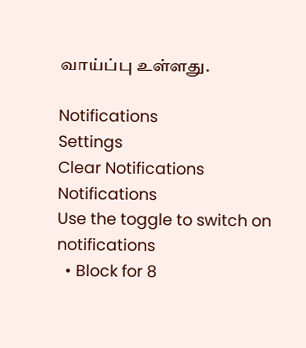வாய்ப்பு உள்ளது.

Notifications
Settings
Clear Notifications
Notifications
Use the toggle to switch on notifications
  • Block for 8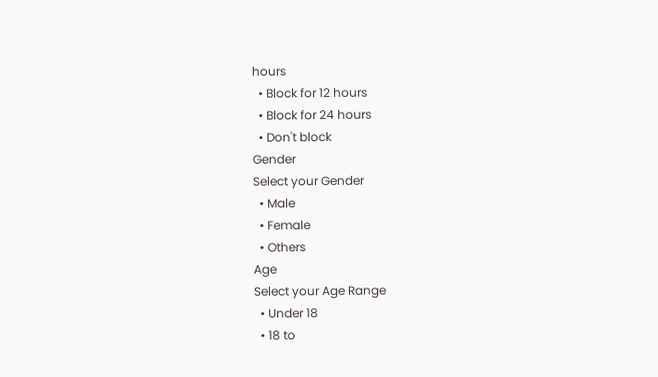hours
  • Block for 12 hours
  • Block for 24 hours
  • Don't block
Gender
Select your Gender
  • Male
  • Female
  • Others
Age
Select your Age Range
  • Under 18
  • 18 to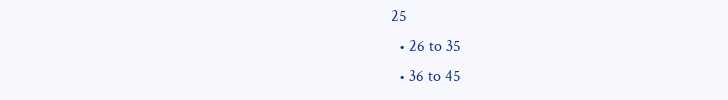25
  • 26 to 35
  • 36 to 45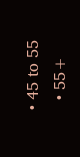• 45 to 55
  • 55+